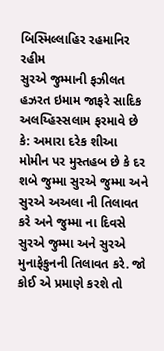બિસ્મિલ્લાહિર રહમાનિર રહીમ
સુરએ જુમ્માની ફઝીલત
હઝરત ઇમામ જાફરે સાદિક અલય્હિસ્સલામ ફરમાવે છે કે: અમારા દરેક શીઆ મોમીન પર મુસ્તહબ છે કે દર શબે જુમ્મા સુરએ જુમ્મા અને સુરએ અઅલા ની તિલાવત કરે અને જુમ્મા ના દિવસે સુરએ જુમ્મા અને સુરએ મુનાફેકુનની તિલાવત કરે. જો કોઈ એ પ્રમાણે કરશે તો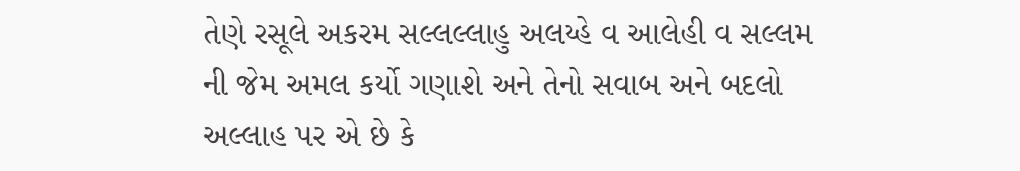તેણે રસૂલે અકરમ સલ્લલ્લાહુ અલય્હે વ આલેહી વ સલ્લમ ની જેમ અમલ કર્યો ગણાશે અને તેનો સવાબ અને બદલો અલ્લાહ પર એ છે કે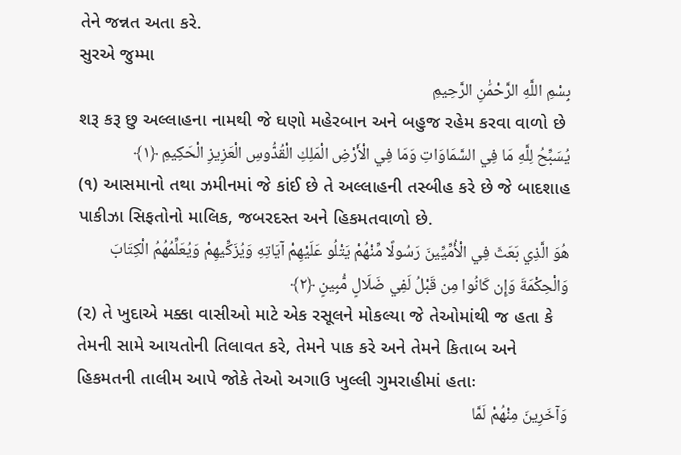તેને જન્નત અતા કરે.
સુરએ જુમ્મા
بِسْمِ اللَّهِ الرَّحْمَٰنِ الرَّحِيمِ
શરૂ કરૂ છુ અલ્લાહના નામથી જે ઘણો મહેરબાન અને બહુજ રહેમ કરવા વાળો છે
يُسَبِّحُ لِلَّهِ مَا فِي السَّمَاوَاتِ وَمَا فِي الْأَرْضِ الْمَلِكِ الْقُدُّوسِ الْعَزِيزِ الْحَكِيمِ ﴿١﴾
(૧) આસમાનો તથા ઝમીનમાં જે કાંઈ છે તે અલ્લાહની તસ્બીહ કરે છે જે બાદશાહ પાકીઝા સિફતોનો માલિક, જબરદસ્ત અને હિકમતવાળો છે.
هُوَ الَّذِي بَعَثَ فِي الْأُمِّيِّينَ رَسُولًا مِّنْهُمْ يَتْلُو عَلَيْهِمْ آيَاتِهِ وَيُزَكِّيهِمْ وَيُعَلِّمُهُمُ الْكِتَابَ وَالْحِكْمَةَ وَإِن كَانُوا مِن قَبْلُ لَفِي ضَلَالٍ مُّبِينٍ ﴿٢﴾
(૨) તે ખુદાએ મક્કા વાસીઓ માટે એક રસૂલને મોકલ્યા જે તેઓમાંથી જ હતા કે તેમની સામે આયતોની તિલાવત કરે, તેમને પાક કરે અને તેમને કિતાબ અને હિકમતની તાલીમ આપે જોકે તેઓ અગાઉ ખુલ્લી ગુમરાહીમાં હતાઃ
وَآخَرِينَ مِنْهُمْ لَمَّا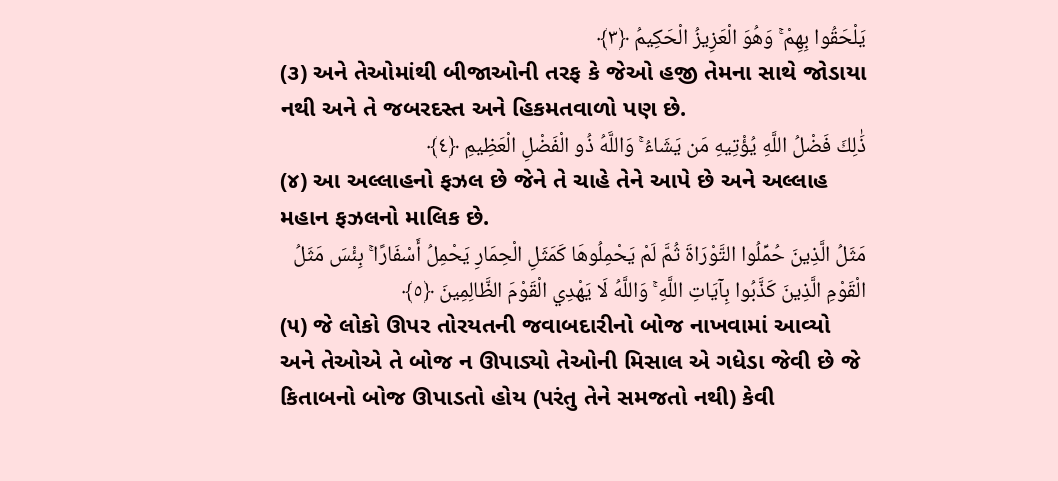يَلْحَقُوا بِهِمْ ۚ وَهُوَ الْعَزِيزُ الْحَكِيمُ ﴿٣﴾
(૩) અને તેઓમાંથી બીજાઓની તરફ કે જેઓ હજી તેમના સાથે જોડાયા નથી અને તે જબરદસ્ત અને હિકમતવાળો પણ છે.
ذَٰلِكَ فَضْلُ اللَّهِ يُؤْتِيهِ مَن يَشَاءُ ۚ وَاللَّهُ ذُو الْفَضْلِ الْعَظِيمِ ﴿٤﴾
(૪) આ અલ્લાહનો ફઝલ છે જેને તે ચાહે તેને આપે છે અને અલ્લાહ મહાન ફઝલનો માલિક છે.
مَثَلُ الَّذِينَ حُمِّلُوا التَّوْرَاةَ ثُمَّ لَمْ يَحْمِلُوهَا كَمَثَلِ الْحِمَارِ يَحْمِلُ أَسْفَارًا ۚ بِئْسَ مَثَلُ الْقَوْمِ الَّذِينَ كَذَّبُوا بِآيَاتِ اللَّهِ ۚ وَاللَّهُ لَا يَهْدِي الْقَوْمَ الظَّالِمِينَ ﴿٥﴾
(૫) જે લોકો ઊપર તોરયતની જવાબદારીનો બોજ નાખવામાં આવ્યો અને તેઓએ તે બોજ ન ઊપાડ્યો તેઓની મિસાલ એ ગધેડા જેવી છે જે કિતાબનો બોજ ઊપાડતો હોય (પરંતુ તેને સમજતો નથી) કેવી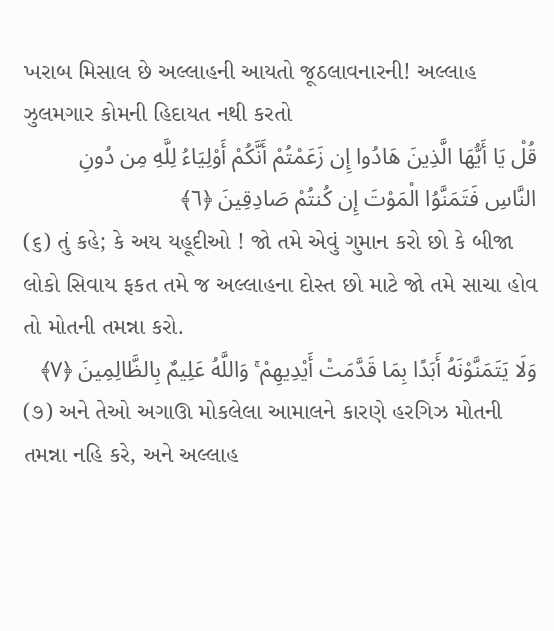ખરાબ મિસાલ છે અલ્લાહની આયતો જૂઠલાવનારની! અલ્લાહ ઝુલમગાર કોમની હિદાયત નથી કરતો
قُلْ يَا أَيُّهَا الَّذِينَ هَادُوا إِن زَعَمْتُمْ أَنَّكُمْ أَوْلِيَاءُ لِلَّهِ مِن دُونِ النَّاسِ فَتَمَنَّوُا الْمَوْتَ إِن كُنتُمْ صَادِقِينَ ﴿٦﴾
(૬) તું કહે; કે અય યહૂદીઓ ! જો તમે એવું ગુમાન કરો છો કે બીજા લોકો સિવાય ફકત તમે જ અલ્લાહના દોસ્ત છો માટે જો તમે સાચા હોવ તો મોતની તમન્ના કરો.
وَلَا يَتَمَنَّوْنَهُ أَبَدًا بِمَا قَدَّمَتْ أَيْدِيهِمْ ۚ وَاللَّهُ عَلِيمٌ بِالظَّالِمِينَ ﴿٧﴾
(૭) અને તેઓ અગાઊ મોકલેલા આમાલને કારણે હરગિઝ મોતની તમન્ના નહિ કરે, અને અલ્લાહ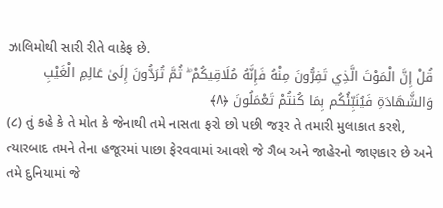ઝાલિમોથી સારી રીતે વાકેફ છે.
قُلْ إِنَّ الْمَوْتَ الَّذِي تَفِرُّونَ مِنْهُ فَإِنَّهُ مُلَاقِيكُمْ ۖ ثُمَّ تُرَدُّونَ إِلَىٰ عَالِمِ الْغَيْبِ وَالشَّهَادَةِ فَيُنَبِّئُكُم بِمَا كُنتُمْ تَعْمَلُونَ ﴿٨﴾
(૮) તું કહે કે તે મોત કે જેનાથી તમે નાસતા ફરો છો પછી જરૂર તે તમારી મુલાકાત કરશે, ત્યારબાદ તમને તેના હજૂરમાં પાછા ફેરવવામાં આવશે જે ગૈબ અને જાહેરનો જાણકાર છે અને તમે દુનિયામાં જે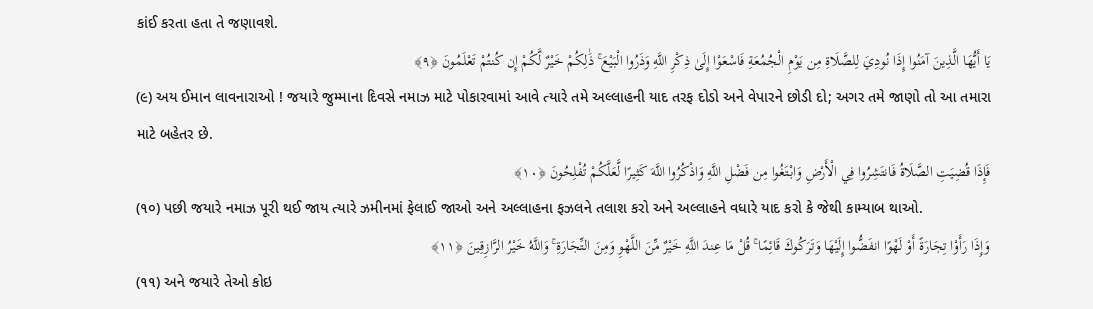કાંઈ કરતા હતા તે જણાવશે.
يَا أَيُّهَا الَّذِينَ آمَنُوا إِذَا نُودِيَ لِلصَّلَاةِ مِن يَوْمِ الْجُمُعَةِ فَاسْعَوْا إِلَىٰ ذِكْرِ اللَّهِ وَذَرُوا الْبَيْعَ ۚ ذَٰلِكُمْ خَيْرٌ لَّكُمْ إِن كُنتُمْ تَعْلَمُونَ ﴿٩﴾
(૯) અય ઈમાન લાવનારાઓ ! જયારે જુમ્માના દિવસે નમાઝ માટે પોકારવામાં આવે ત્યારે તમે અલ્લાહની યાદ તરફ દોડો અને વેપારને છોડી દો; અગર તમે જાણો તો આ તમારા માટે બહેતર છે.
فَإِذَا قُضِيَتِ الصَّلَاةُ فَانتَشِرُوا فِي الْأَرْضِ وَابْتَغُوا مِن فَضْلِ اللَّهِ وَاذْكُرُوا اللَّهَ كَثِيرًا لَّعَلَّكُمْ تُفْلِحُونَ ﴿١٠﴾
(૧૦) પછી જયારે નમાઝ પૂરી થઈ જાય ત્યારે ઝમીનમાં ફેલાઈ જાઓ અને અલ્લાહના ફઝલને તલાશ કરો અને અલ્લાહને વધારે યાદ કરો કે જેથી કામ્યાબ થાઓ.
وَإِذَا رَأَوْا تِجَارَةً أَوْ لَهْوًا انفَضُّوا إِلَيْهَا وَتَرَكُوكَ قَائِمًا ۚ قُلْ مَا عِندَ اللَّهِ خَيْرٌ مِّنَ اللَّهْوِ وَمِنَ التِّجَارَةِ ۚ وَاللَّهُ خَيْرُ الرَّازِقِينَ ﴿١١﴾
(૧૧) અને જયારે તેઓ કોઇ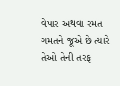વેપાર અથવા રમત ગમતને જૂએ છે ત્યારે તેઓ તેની તરફ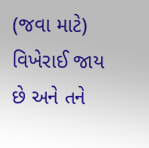(જવા માટે) વિખેરાઈ જાય છે અને તને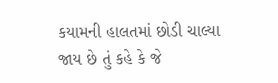કયામની હાલતમાં છોડી ચાલ્યા જાય છે તું કહે કે જે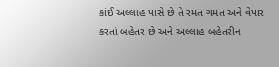કાંઈ અલ્લાહ પાસે છે તે રમત ગમત અને વેપાર કરતાં બહેતર છે અને અલ્લાહ બહેતરીન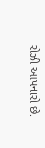રોઝી આપનારો છે.